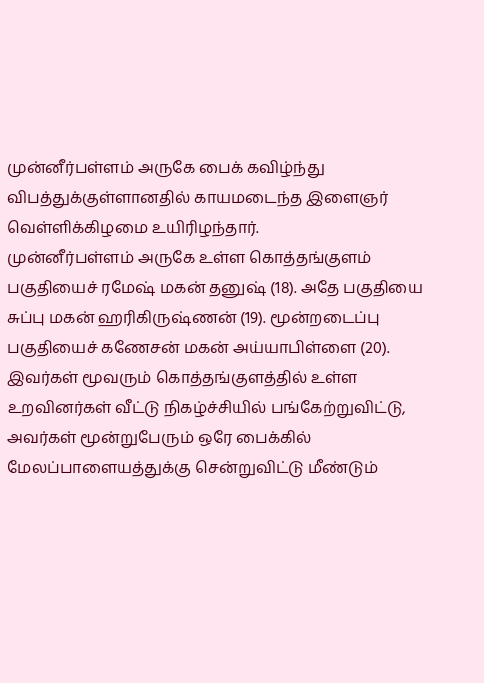முன்னீர்பள்ளம் அருகே பைக் கவிழ்ந்து விபத்துக்குள்ளானதில் காயமடைந்த இளைஞர் வெள்ளிக்கிழமை உயிரிழந்தார்.
முன்னீர்பள்ளம் அருகே உள்ள கொத்தங்குளம் பகுதியைச் ரமேஷ் மகன் தனுஷ் (18). அதே பகுதியை சுப்பு மகன் ஹரிகிருஷ்ணன் (19). மூன்றடைப்பு பகுதியைச் கணேசன் மகன் அய்யாபிள்ளை (20). இவர்கள் மூவரும் கொத்தங்குளத்தில் உள்ள உறவினர்கள் வீட்டு நிகழ்ச்சியில் பங்கேற்றுவிட்டு, அவர்கள் மூன்றுபேரும் ஒரே பைக்கில் மேலப்பாளையத்துக்கு சென்றுவிட்டு மீண்டும்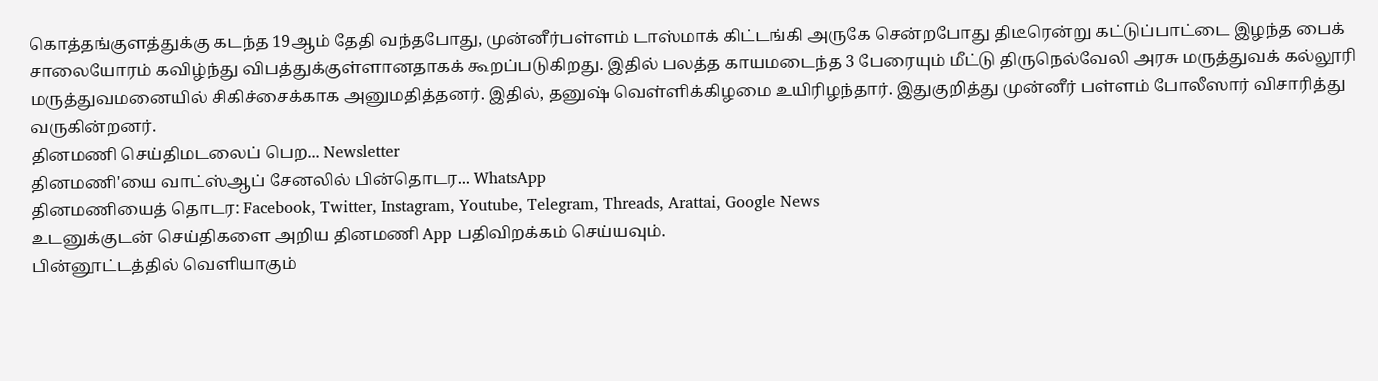கொத்தங்குளத்துக்கு கடந்த 19ஆம் தேதி வந்தபோது, முன்னீர்பள்ளம் டாஸ்மாக் கிட்டங்கி அருகே சென்றபோது திடீரென்று கட்டுப்பாட்டை இழந்த பைக் சாலையோரம் கவிழ்ந்து விபத்துக்குள்ளானதாகக் கூறப்படுகிறது. இதில் பலத்த காயமடைந்த 3 பேரையும் மீட்டு திருநெல்வேலி அரசு மருத்துவக் கல்லூரி மருத்துவமனையில் சிகிச்சைக்காக அனுமதித்தனர். இதில், தனுஷ் வெள்ளிக்கிழமை உயிரிழந்தார். இதுகுறித்து முன்னீர் பள்ளம் போலீஸார் விசாரித்து வருகின்றனர்.
தினமணி செய்திமடலைப் பெற... Newsletter
தினமணி'யை வாட்ஸ்ஆப் சேனலில் பின்தொடர... WhatsApp
தினமணியைத் தொடர: Facebook, Twitter, Instagram, Youtube, Telegram, Threads, Arattai, Google News
உடனுக்குடன் செய்திகளை அறிய தினமணி App பதிவிறக்கம் செய்யவும்.
பின்னூட்டத்தில் வெளியாகும்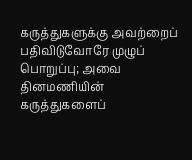கருத்துகளுக்கு அவற்றைப் பதிவிடுவோரே முழுப் பொறுப்பு; அவை தினமணியின் கருத்துகளைப்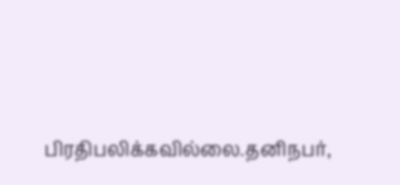பிரதிபலிக்கவில்லை.தனிநபர்,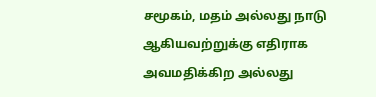சமூகம், மதம் அல்லது நாடு ஆகியவற்றுக்கு எதிராக அவமதிக்கிற அல்லது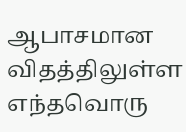ஆபாசமான விதத்திலுள்ள எந்தவொரு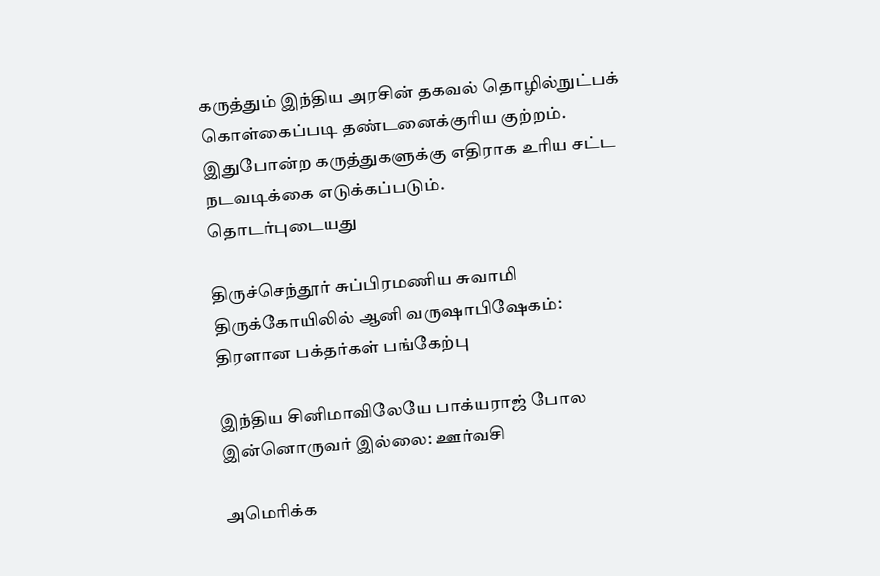கருத்தும் இந்திய அரசின் தகவல் தொழில்நுட்பக் கொள்கைப்படி தண்டனைக்குரிய குற்றம். இதுபோன்ற கருத்துகளுக்கு எதிராக உரிய சட்ட நடவடிக்கை எடுக்கப்படும்.
தொடர்புடையது

திருச்செந்தூர் சுப்பிரமணிய சுவாமி திருக்கோயிலில் ஆனி வருஷாபிஷேகம்: திரளான பக்தர்கள் பங்கேற்பு

இந்திய சினிமாவிலேயே பாக்யராஜ் போல இன்னொருவர் இல்லை: ஊர்வசி

அமெரிக்க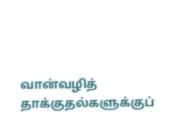வான்வழித் தாக்குதல்களுக்குப்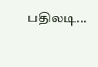பதிலடி...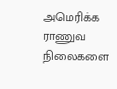அமெரிக்க ராணுவ நிலைகளை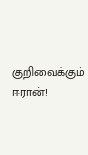குறிவைக்கும் ஈரான்!